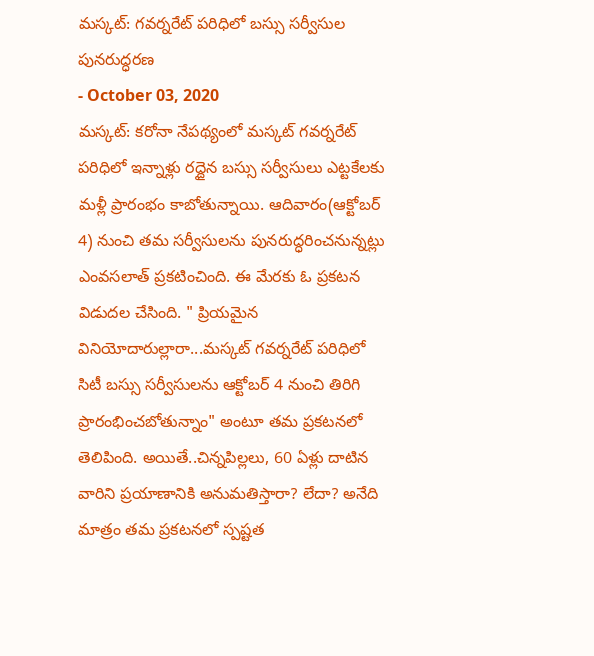మస్కట్: గవర్నరేట్ పరిధిలో బస్సు సర్వీసుల పునరుద్ధరణ
- October 03, 2020
మస్కట్: కరోనా నేపథ్యంలో మస్కట్ గవర్నరేట్ పరిధిలో ఇన్నాళ్లు రద్దైన బస్సు సర్వీసులు ఎట్టకేలకు మళ్లీ ప్రారంభం కాబోతున్నాయి. ఆదివారం(ఆక్టోబర్ 4) నుంచి తమ సర్వీసులను పునరుద్ధరించనున్నట్లు ఎంవసలాత్ ప్రకటించింది. ఈ మేరకు ఓ ప్రకటన విడుదల చేసింది. " ప్రియమైన వినియోదారుల్లారా...మస్కట్ గవర్నరేట్ పరిధిలో సిటీ బస్సు సర్వీసులను ఆక్టోబర్ 4 నుంచి తిరిగి ప్రారంభించబోతున్నాం" అంటూ తమ ప్రకటనలో తెలిపింది. అయితే..చిన్నపిల్లలు, 60 ఏళ్లు దాటిన వారిని ప్రయాణానికి అనుమతిస్తారా? లేదా? అనేది మాత్రం తమ ప్రకటనలో స్పష్టత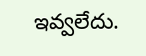ఇవ్వలేదు.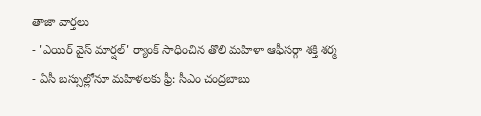తాజా వార్తలు
- 'ఎయిర్ వైస్ మార్షల్' ర్యాంక్ సాధించిన తొలి మహిళా ఆఫీసర్గా శక్తి శర్మ
- ఏసీ బస్సుల్లోనూ మహిళలకు ఫ్రీ: సీఎం చంద్రబాబు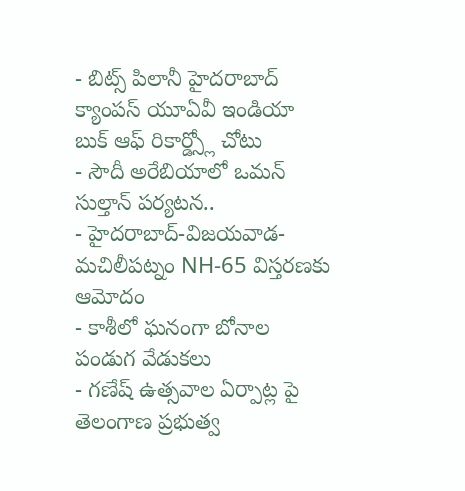- బిట్స్ పిలానీ హైదరాబాద్ క్యాంపస్ యూఏవీ ఇండియా బుక్ ఆఫ్ రికార్డ్స్లో చోటు
- సౌదీ అరేబియాలో ఒమన్ సుల్తాన్ పర్యటన..
- హైదరాబాద్-విజయవాడ-మచిలీపట్నం NH-65 విస్తరణకు ఆమోదం
- కాశీలో ఘనంగా బోనాల పండుగ వేడుకలు
- గణేష్ ఉత్సవాల ఏర్పాట్ల పై తెలంగాణ ప్రభుత్వ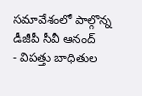సమావేశంలో పాల్గొన్న డీజీపీ సీవీ ఆనంద్
- విపత్తు బాధితుల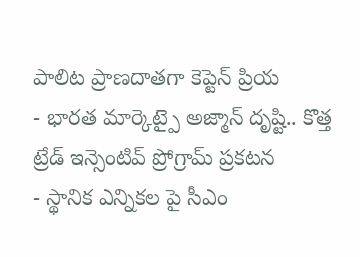పాలిట ప్రాణదాతగా కెప్టెన్ ప్రియ
- భారత మార్కెట్పై అజ్మాన్ దృష్టి.. కొత్త ట్రేడ్ ఇన్సెంటివ్ ప్రోగ్రామ్ ప్రకటన
- స్థానిక ఎన్నికల పై సీఎం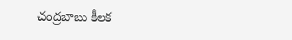చంద్రబాబు కీలక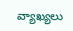వ్యాఖ్యలు